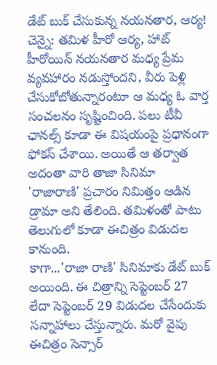డేట్ బుక్ చేసుకున్న నయనతార, ఆర్య!
చెన్నై: తమిళ హీరో ఆర్య, హాట్ హీరోయిన్ నయనతార మధ్య ప్రేమ వ్యవహారం నడుస్తోందని, వీరు పెళ్లి చేసుకోబోతున్నారంటూ ఆ మధ్య ఓ వార్త సంచలనం సృష్టించింది. పలు టీవీ ఛానల్స్ కూడా ఈ విషయంపై ప్రధానంగా ఫోకస్ చేశాయి. అయితే ఆ తర్వాత అదంతా వారి తాజా సినిమా 'రాజారాణి' ప్రచారం నిమిత్తం ఆడిన డ్రామా అని తేలింది. తమిళంతో పాటు తెలుగులో కూడా ఈచిత్రం విడుదల కానుంది.
కాగా...'రాజా రాణి' సినిమాకు డేట్ బుక్ అయింది. ఈ చిత్రాన్ని సెప్టెంబర్ 27 లేదా సెప్టెంబర్ 29 విడుదల చేసేందుకు సన్నాహాలు చేస్తున్నారు. మరో వైపు ఈచిత్రం సెన్సార్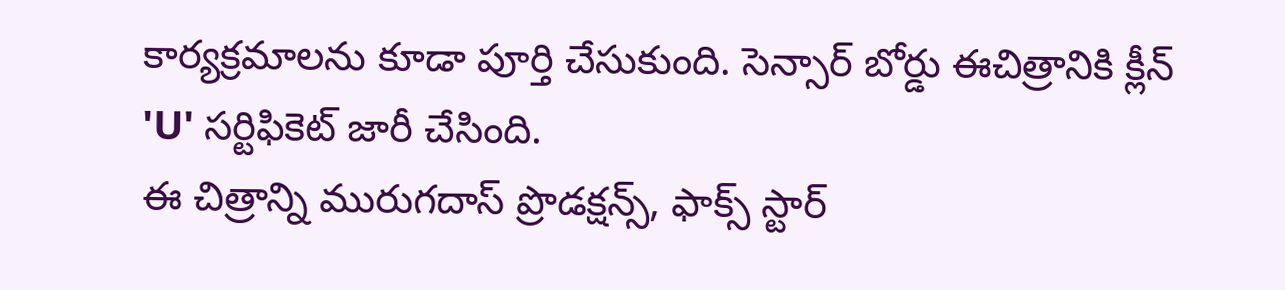కార్యక్రమాలను కూడా పూర్తి చేసుకుంది. సెన్సార్ బోర్డు ఈచిత్రానికి క్లీన్ 'U' సర్టిఫికెట్ జారీ చేసింది.
ఈ చిత్రాన్ని మురుగదాస్ ప్రొడక్షన్స్, ఫాక్స్ స్టార్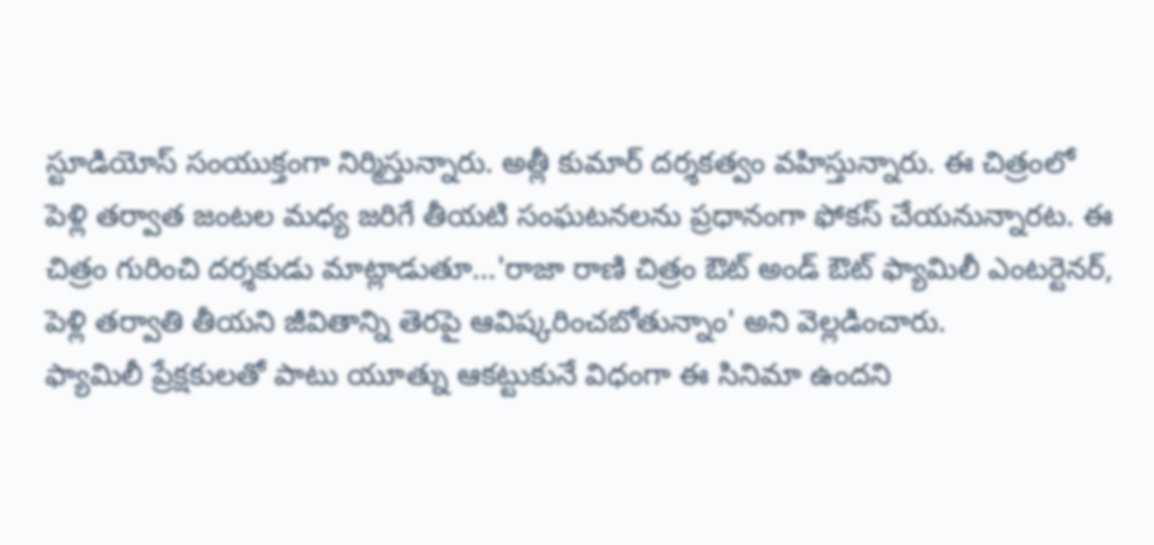స్టూడియోస్ సంయుక్తంగా నిర్మిస్తున్నారు. అత్లీ కుమార్ దర్శకత్వం వహిస్తున్నారు. ఈ చిత్రంలో పెళ్లి తర్వాత జంటల మధ్య జరిగే తీయటి సంఘటనలను ప్రధానంగా ఫోకస్ చేయనున్నారట. ఈ చిత్రం గురించి దర్శకుడు మాట్లాడుతూ...'రాజా రాణి చిత్రం ఔట్ అండ్ ఔట్ ఫ్యామిలీ ఎంటర్టెనర్, పెళ్లి తర్వాతి తీయని జీవితాన్ని తెరపై ఆవిష్కరించబోతున్నాం' అని వెల్లడించారు.
ఫ్యామిలీ ప్రేక్షకులతో పాటు యూత్ను ఆకట్టుకునే విధంగా ఈ సినిమా ఉందని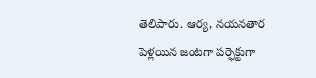తెలిపారు. ఆర్య, నయనతార పెళ్లయిన జంటగా పర్ఫెక్టుగా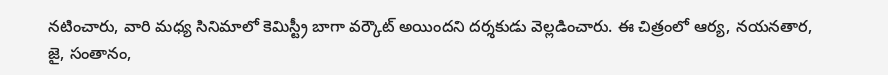నటించారు, వారి మధ్య సినిమాలో కెమిస్ట్రీ బాగా వర్కౌట్ అయిందని దర్శకుడు వెల్లడించారు. ఈ చిత్రంలో ఆర్య, నయనతార, జై, సంతానం,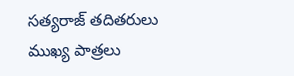సత్యరాజ్ తదితరులు ముఖ్య పాత్రలు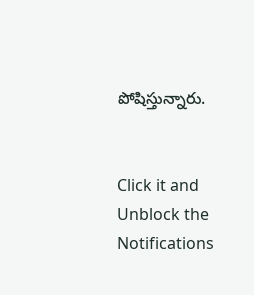పోషిస్తున్నారు.


Click it and Unblock the Notifications